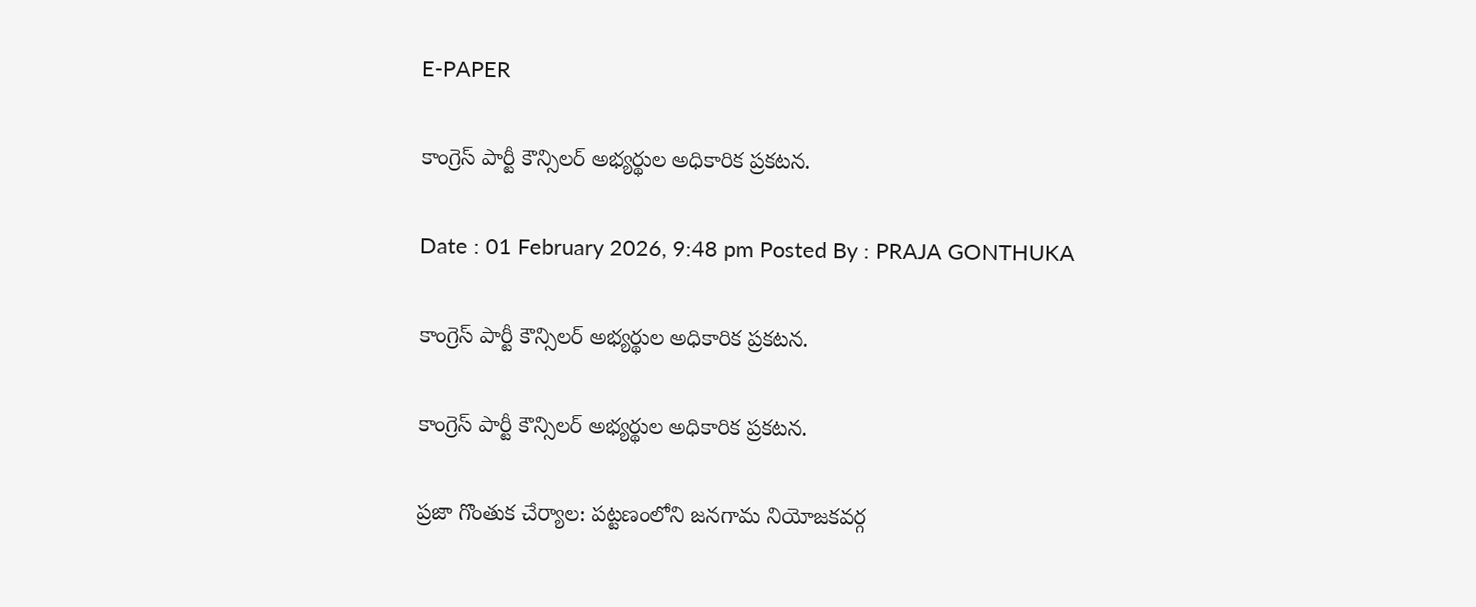E-PAPER

కాంగ్రెస్ పార్టీ కౌన్సిలర్ అభ్యర్థుల అధికారిక ప్రకటన.

Date : 01 February 2026, 9:48 pm Posted By : PRAJA GONTHUKA

కాంగ్రెస్ పార్టీ కౌన్సిలర్ అభ్యర్థుల అధికారిక ప్రకటన.

కాంగ్రెస్ పార్టీ కౌన్సిలర్ అభ్యర్థుల అధికారిక ప్రకటన.

ప్రజా గొంతుక చేర్యాల: పట్టణంలోని జనగామ నియోజకవర్గ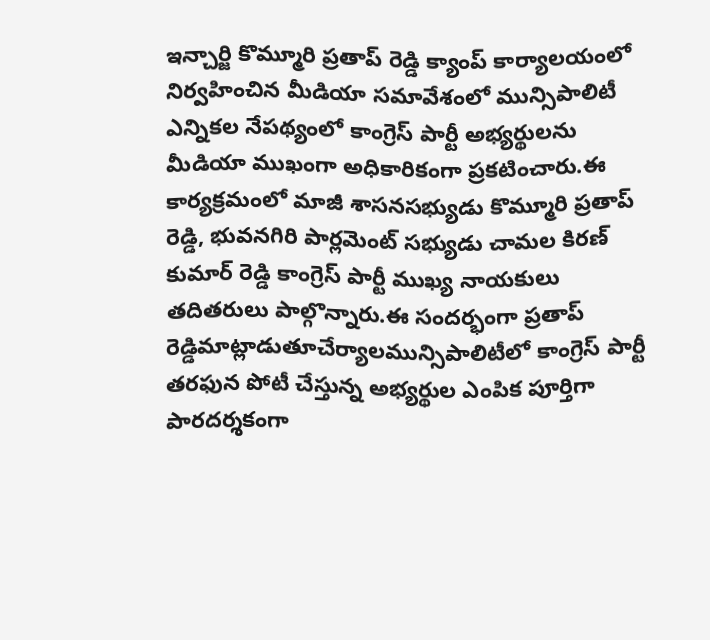ఇన్చార్జి కొమ్మూరి ప్రతాప్ రెడ్డి క్యాంప్ కార్యాలయంలో నిర్వహించిన మీడియా సమావేశంలో మున్సిపాలిటీ ఎన్నికల నేపథ్యంలో కాంగ్రెస్ పార్టీ అభ్యర్థులను మీడియా ముఖంగా అధికారికంగా ప్రకటించారు.ఈ కార్యక్రమంలో మాజీ శాసనసభ్యుడు కొమ్మూరి ప్రతాప్ రెడ్డి, భువనగిరి పార్లమెంట్ సభ్యుడు చామల కిరణ్ కుమార్ రెడ్డి కాంగ్రెస్ పార్టీ ముఖ్య నాయకులు తదితరులు పాల్గొన్నారు.ఈ సందర్భంగా ప్రతాప్ రెడ్డిమాట్లాడుతూచేర్యాలమున్సిపాలిటీలో కాంగ్రెస్ పార్టీ తరఫున పోటీ చేస్తున్న అభ్యర్థుల ఎంపిక పూర్తిగా పారదర్శకంగా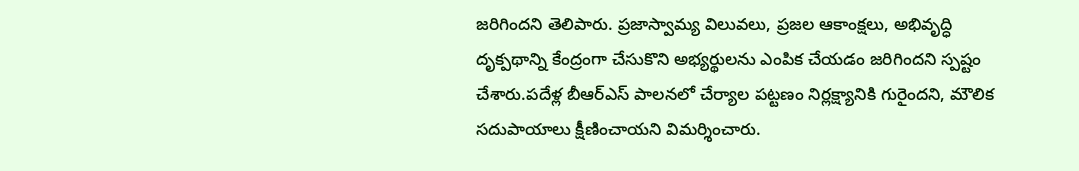జరిగిందని తెలిపారు. ప్రజాస్వామ్య విలువలు, ప్రజల ఆకాంక్షలు, అభివృద్ధి దృక్పథాన్ని కేంద్రంగా చేసుకొని అభ్యర్థులను ఎంపిక చేయడం జరిగిందని స్పష్టం చేశారు.పదేళ్ల బీఆర్‌ఎస్ పాలనలో చేర్యాల పట్టణం నిర్లక్ష్యానికి గురైందని, మౌలిక సదుపాయాలు క్షీణించాయని విమర్శించారు.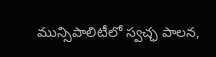మున్సిపాలిటీలో స్వచ్ఛ పాలన,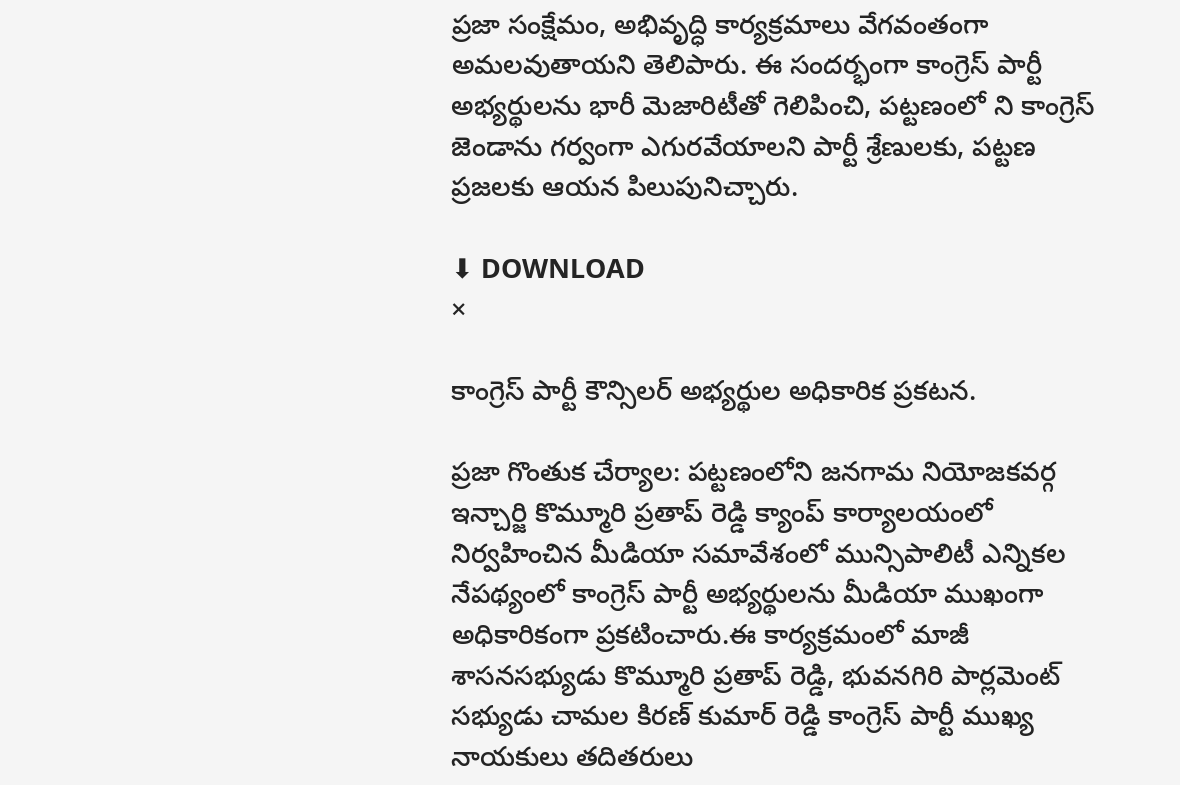ప్రజా సంక్షేమం, అభివృద్ధి కార్యక్రమాలు వేగవంతంగా అమలవుతాయని తెలిపారు. ఈ సందర్భంగా కాంగ్రెస్ పార్టీ అభ్యర్థులను భారీ మెజారిటీతో గెలిపించి, పట్టణంలో ని కాంగ్రెస్ జెండాను గర్వంగా ఎగురవేయాలని పార్టీ శ్రేణులకు, పట్టణ ప్రజలకు ఆయన పిలుపునిచ్చారు.

⬇ DOWNLOAD
×

కాంగ్రెస్ పార్టీ కౌన్సిలర్ అభ్యర్థుల అధికారిక ప్రకటన.

ప్రజా గొంతుక చేర్యాల: పట్టణంలోని జనగామ నియోజకవర్గ ఇన్చార్జి కొమ్మూరి ప్రతాప్ రెడ్డి క్యాంప్ కార్యాలయంలో నిర్వహించిన మీడియా సమావేశంలో మున్సిపాలిటీ ఎన్నికల నేపథ్యంలో కాంగ్రెస్ పార్టీ అభ్యర్థులను మీడియా ముఖంగా అధికారికంగా ప్రకటించారు.ఈ కార్యక్రమంలో మాజీ శాసనసభ్యుడు కొమ్మూరి ప్రతాప్ రెడ్డి, భువనగిరి పార్లమెంట్ సభ్యుడు చామల కిరణ్ కుమార్ రెడ్డి కాంగ్రెస్ పార్టీ ముఖ్య నాయకులు తదితరులు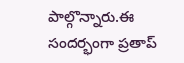పాల్గొన్నారు.ఈ సందర్భంగా ప్రతాప్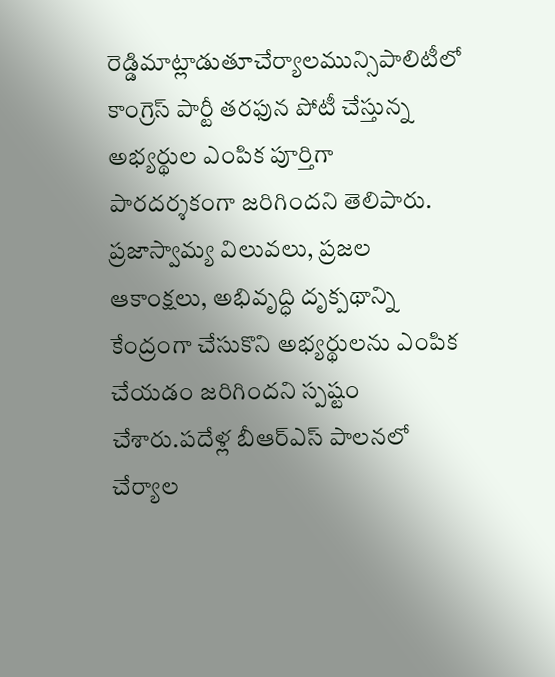రెడ్డిమాట్లాడుతూచేర్యాలమున్సిపాలిటీలో కాంగ్రెస్ పార్టీ తరఫున పోటీ చేస్తున్న అభ్యర్థుల ఎంపిక పూర్తిగా పారదర్శకంగా జరిగిందని తెలిపారు. ప్రజాస్వామ్య విలువలు, ప్రజల ఆకాంక్షలు, అభివృద్ధి దృక్పథాన్ని కేంద్రంగా చేసుకొని అభ్యర్థులను ఎంపిక చేయడం జరిగిందని స్పష్టం చేశారు.పదేళ్ల బీఆర్‌ఎస్ పాలనలో చేర్యాల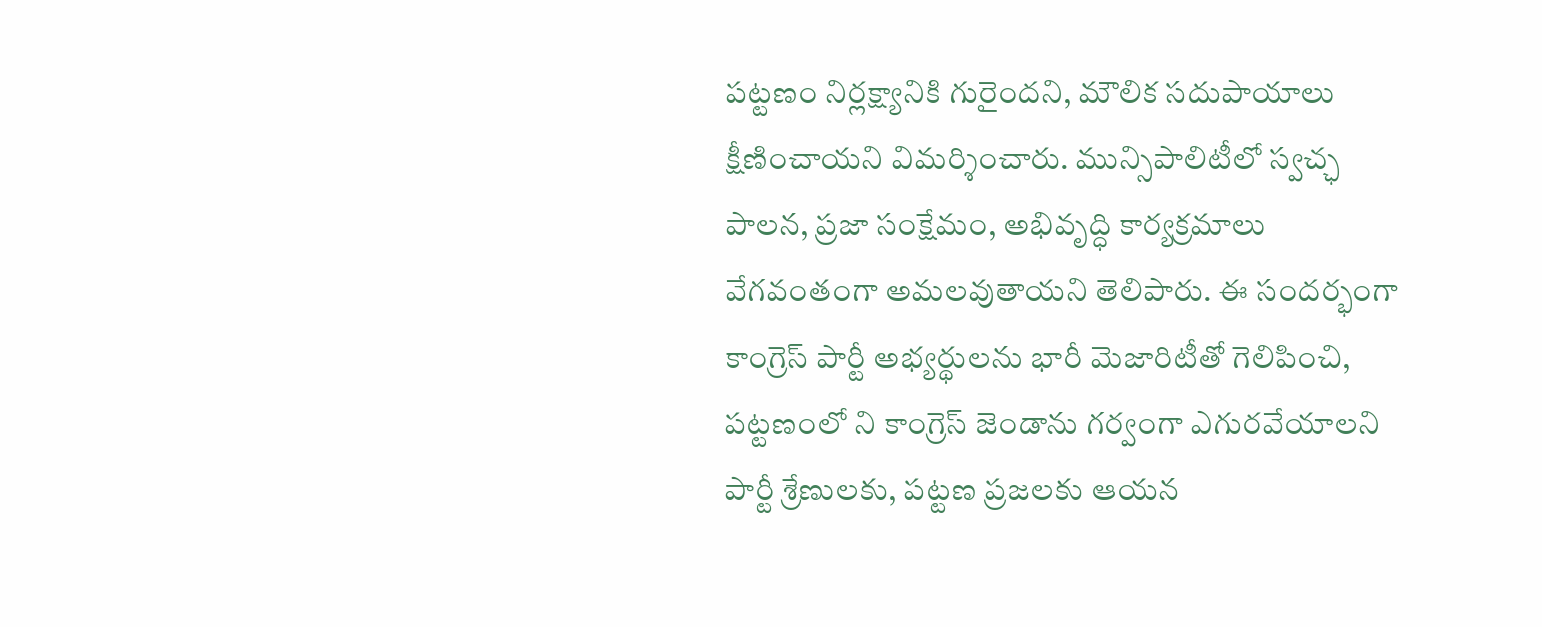పట్టణం నిర్లక్ష్యానికి గురైందని, మౌలిక సదుపాయాలు క్షీణించాయని విమర్శించారు. మున్సిపాలిటీలో స్వచ్ఛ పాలన, ప్రజా సంక్షేమం, అభివృద్ధి కార్యక్రమాలు వేగవంతంగా అమలవుతాయని తెలిపారు. ఈ సందర్భంగా కాంగ్రెస్ పార్టీ అభ్యర్థులను భారీ మెజారిటీతో గెలిపించి, పట్టణంలో ని కాంగ్రెస్ జెండాను గర్వంగా ఎగురవేయాలని పార్టీ శ్రేణులకు, పట్టణ ప్రజలకు ఆయన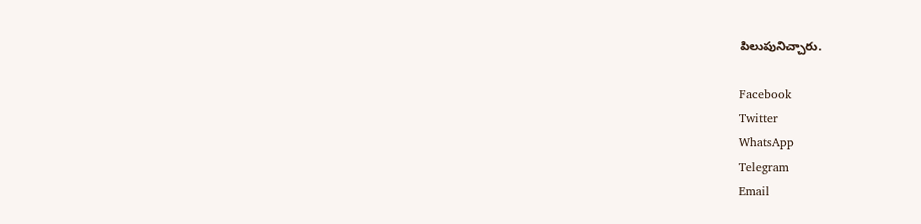పిలుపునిచ్చారు.

Facebook
Twitter
WhatsApp
Telegram
Email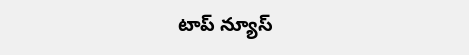టాప్ న్యూస్